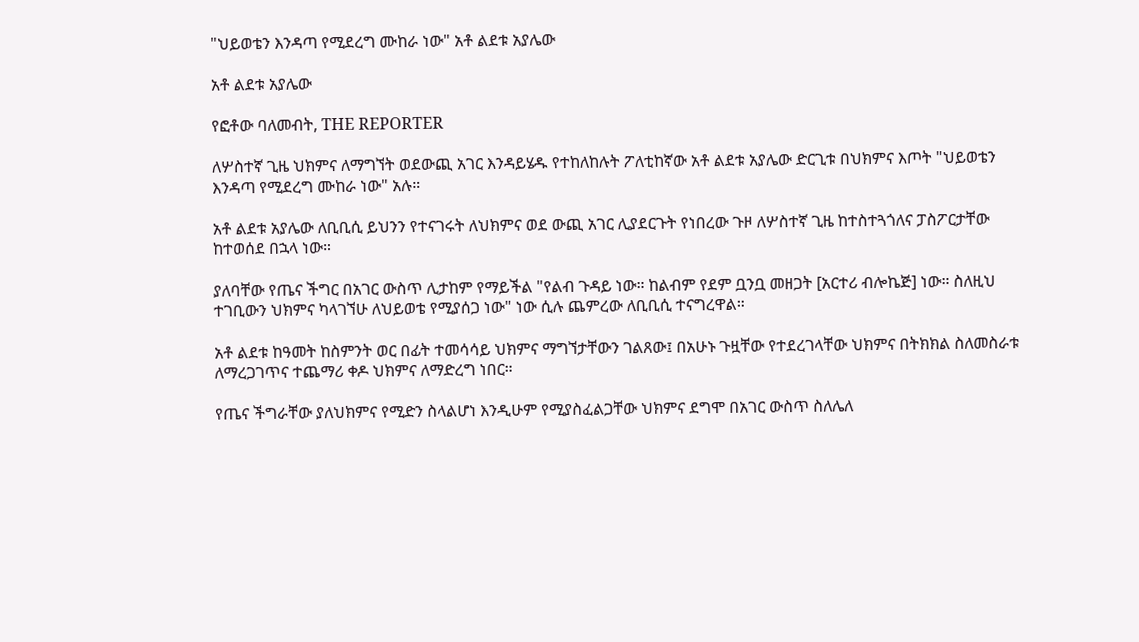"ህይወቴን እንዳጣ የሚደረግ ሙከራ ነው" አቶ ልደቱ አያሌው

አቶ ልደቱ አያሌው

የፎቶው ባለመብት, THE REPORTER

ለሦስተኛ ጊዜ ህክምና ለማግኘት ወደውጪ አገር እንዳይሄዱ የተከለከሉት ፖለቲከኛው አቶ ልደቱ አያሌው ድርጊቱ በህክምና እጦት "ህይወቴን እንዳጣ የሚደረግ ሙከራ ነው" አሉ።

አቶ ልደቱ አያሌው ለቢቢሲ ይህንን የተናገሩት ለህክምና ወደ ውጪ አገር ሊያደርጉት የነበረው ጉዞ ለሦስተኛ ጊዜ ከተስተጓጎለና ፓስፖርታቸው ከተወሰደ በኋላ ነው።

ያለባቸው የጤና ችግር በአገር ውስጥ ሊታከም የማይችል "የልብ ጉዳይ ነው። ከልብም የደም ቧንቧ መዘጋት [አርተሪ ብሎኬጅ] ነው። ስለዚህ ተገቢውን ህክምና ካላገኘሁ ለህይወቴ የሚያሰጋ ነው" ነው ሲሉ ጨምረው ለቢቢሲ ተናግረዋል።

አቶ ልደቱ ከዓመት ከስምንት ወር በፊት ተመሳሳይ ህክምና ማግኘታቸውን ገልጸው፤ በአሁኑ ጉዟቸው የተደረገላቸው ህክምና በትክክል ስለመስራቱ ለማረጋገጥና ተጨማሪ ቀዶ ህክምና ለማድረግ ነበር።

የጤና ችግራቸው ያለህክምና የሚድን ስላልሆነ እንዲሁም የሚያስፈልጋቸው ህክምና ደግሞ በአገር ውስጥ ስለሌለ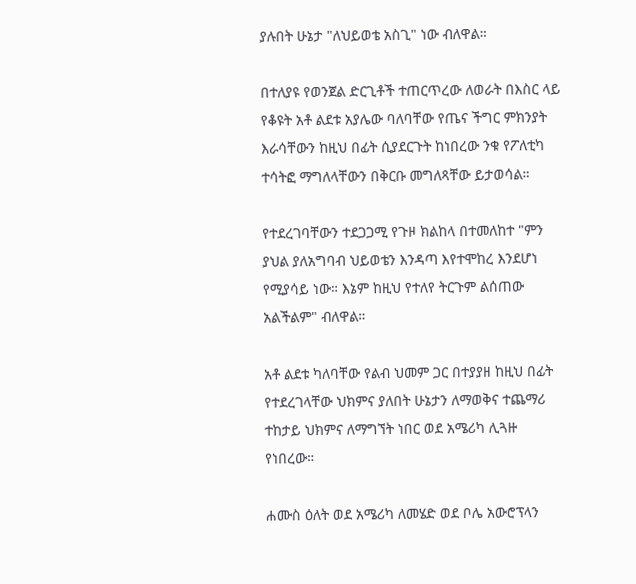ያሉበት ሁኔታ "ለህይወቴ አስጊ" ነው ብለዋል።

በተለያዩ የወንጀል ድርጊቶች ተጠርጥረው ለወራት በእስር ላይ የቆዩት አቶ ልደቱ አያሌው ባለባቸው የጤና ችግር ምክንያት እራሳቸውን ከዚህ በፊት ሲያደርጉት ከነበረው ንቁ የፖለቲካ ተሳትፎ ማግለላቸውን በቅርቡ መግለጻቸው ይታወሳል።

የተደረገባቸውን ተደጋጋሚ የጉዞ ክልከላ በተመለከተ "ምን ያህል ያለአግባብ ህይወቴን እንዳጣ እየተሞከረ እንደሆነ የሚያሳይ ነው። እኔም ከዚህ የተለየ ትርጉም ልሰጠው አልችልም" ብለዋል።

አቶ ልደቱ ካለባቸው የልብ ህመም ጋር በተያያዘ ከዚህ በፊት የተደረገላቸው ህክምና ያለበት ሁኔታን ለማወቅና ተጨማሪ ተከታይ ህክምና ለማግኘት ነበር ወደ አሜሪካ ሊጓዙ የነበረው።

ሐሙስ ዕለት ወደ አሜሪካ ለመሄድ ወደ ቦሌ አውሮፕላን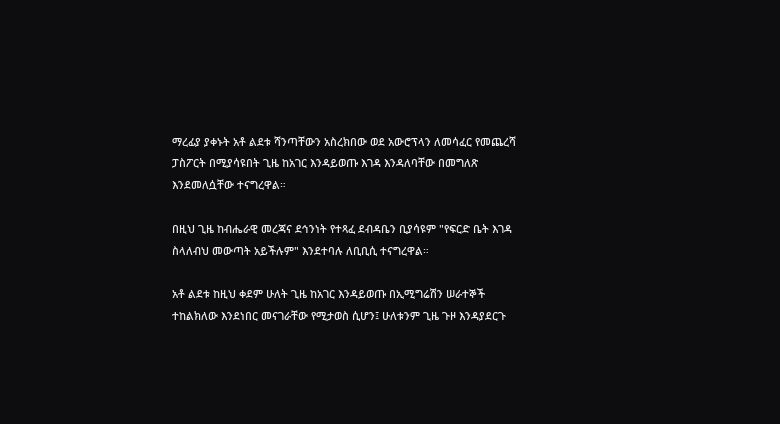ማረፊያ ያቀኑት አቶ ልደቱ ሻንጣቸውን አስረክበው ወደ አውሮፕላን ለመሳፈር የመጨረሻ ፓስፖርት በሚያሳዩበት ጊዜ ከአገር እንዳይወጡ እገዳ እንዳለባቸው በመግለጽ እንደመለሷቸው ተናግረዋል።

በዚህ ጊዜ ከብሔራዊ መረጃና ደኅንነት የተጻፈ ደብዳቤን ቢያሳዩም "የፍርድ ቤት እገዳ ስላለብህ መውጣት አይችሉም" እንደተባሉ ለቢቢሲ ተናግረዋል።

አቶ ልደቱ ከዚህ ቀደም ሁለት ጊዜ ከአገር እንዳይወጡ በኢሚግሬሽን ሠራተኞች ተከልክለው እንደነበር መናገራቸው የሚታወስ ሲሆን፤ ሁለቱንም ጊዜ ጉዞ እንዳያደርጉ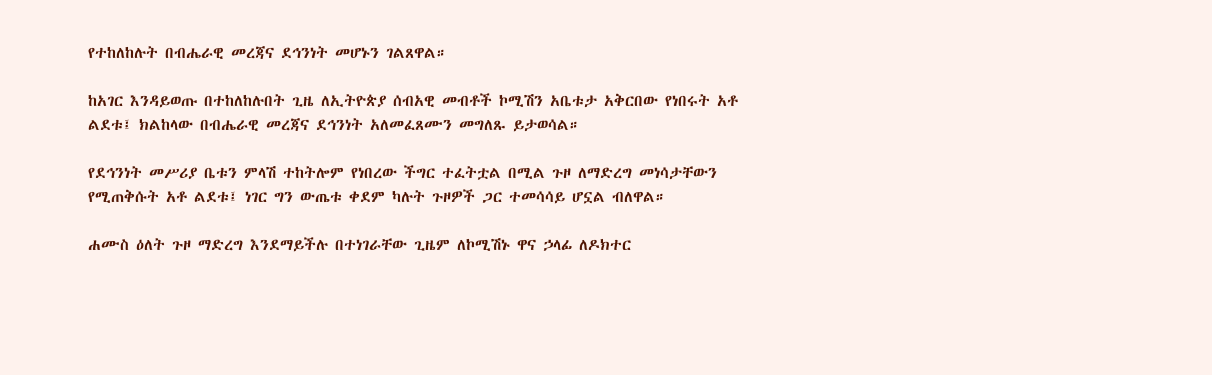የተከለከሉት በብሔራዊ መረጃና ደኅንነት መሆኑን ገልጸዋል።

ከአገር እንዳይወጡ በተከለከሉበት ጊዜ ለኢትዮጵያ ሰብአዊ መብቶች ኮሚሽን አቤቱታ አቅርበው የነበሩት አቶ ልደቱ፤ ክልከላው በብሔራዊ መረጃና ደኅንነት አለመፈጸሙን መግለጹ ይታወሳል።

የደኅንነት መሥሪያ ቤቱን ምላሽ ተከትሎም የነበረው ችግር ተፈትቷል በሚል ጉዞ ለማድረግ መነሳታቸውን የሚጠቅሱት አቶ ልደቱ፤ ነገር ግን ውጤቱ ቀደም ካሉት ጉዞዎች ጋር ተመሳሳይ ሆኗል ብለዋል።

ሐሙስ ዕለት ጉዞ ማድረግ እንደማይችሉ በተነገራቸው ጊዜም ለኮሚሽኑ ዋና ኃላፊ ለዶክተር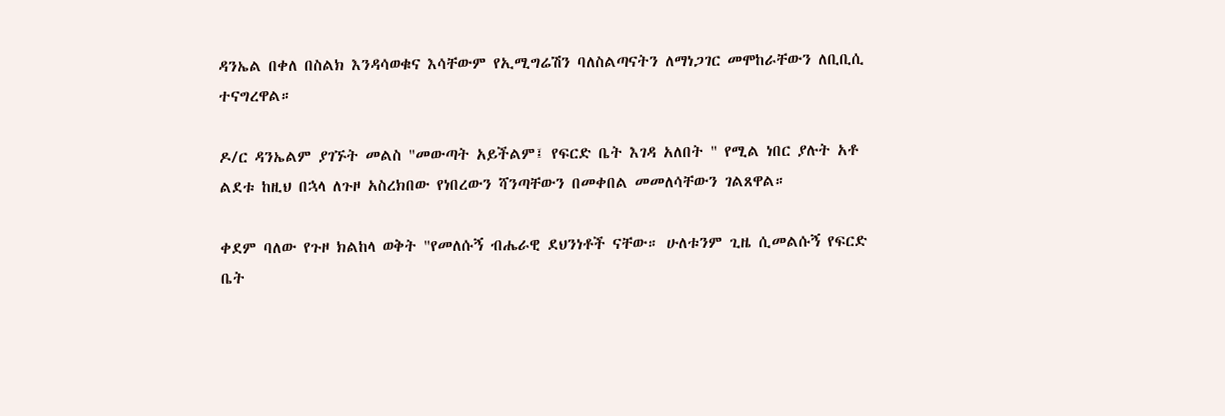ዳንኤል በቀለ በስልክ እንዳሳወቁና እሳቸውም የኢሚግሬሽን ባለስልጣናትን ለማነጋገር መሞከራቸውን ለቢቢሲ ተናግረዋል።

ዶ/ር ዳንኤልም ያገኙት መልስ "መውጣት አይችልም፤ የፍርድ ቤት እገዳ አለበት " የሚል ነበር ያሉት አቶ ልደቱ ከዚህ በኋላ ለጉዞ አስረክበው የነበረውን ሻንጣቸውን በመቀበል መመለሳቸውን ገልጸዋል።

ቀደም ባለው የጉዞ ክልከላ ወቅት "የመለሱኝ ብሔራዊ ደህንነቶች ናቸው። ሁለቱንም ጊዜ ሲመልሱኝ የፍርድ ቤት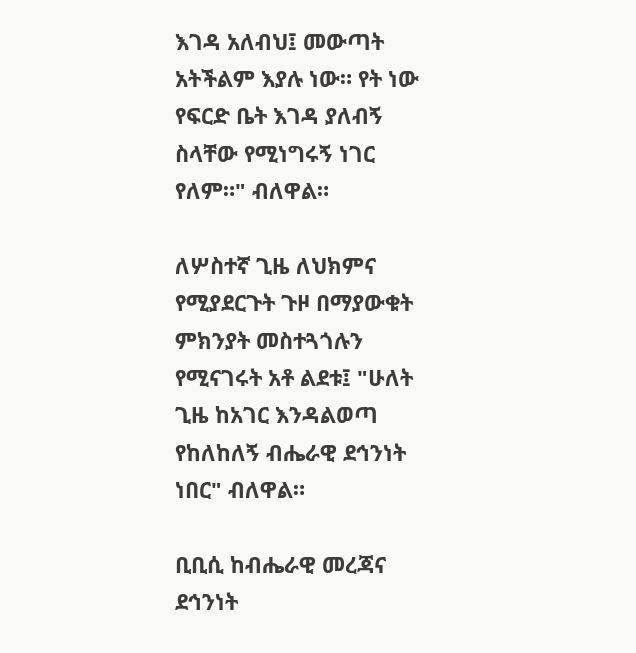እገዳ አለብህ፤ መውጣት አትችልም እያሉ ነው። የት ነው የፍርድ ቤት እገዳ ያለብኝ ስላቸው የሚነግሩኝ ነገር የለም።" ብለዋል።

ለሦስተኛ ጊዜ ለህክምና የሚያደርጉት ጉዞ በማያውቁት ምክንያት መስተጓጎሉን የሚናገሩት አቶ ልደቱ፤ "ሁለት ጊዜ ከአገር እንዳልወጣ የከለከለኝ ብሔራዊ ደኅንነት ነበር" ብለዋል።

ቢቢሲ ከብሔራዊ መረጃና ደኅንነት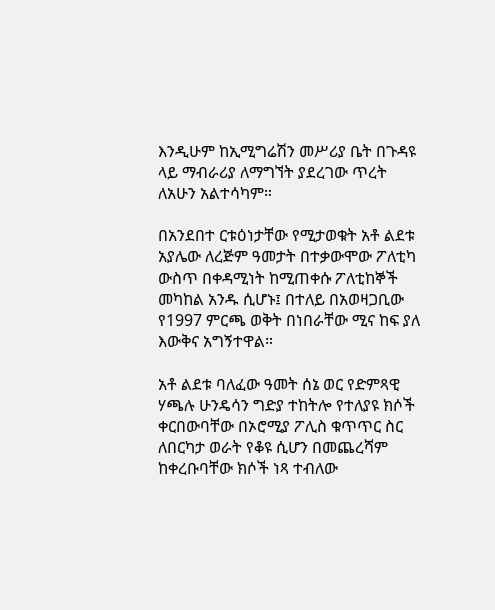እንዲሁም ከኢሚግሬሽን መሥሪያ ቤት በጉዳዩ ላይ ማብራሪያ ለማግኘት ያደረገው ጥረት ለአሁን አልተሳካም።

በአንደበተ ርቱዕነታቸው የሚታወቁት አቶ ልደቱ አያሌው ለረጅም ዓመታት በተቃውሞው ፖለቲካ ውስጥ በቀዳሚነት ከሚጠቀሱ ፖለቲከኞች መካከል አንዱ ሲሆኑ፤ በተለይ በአወዛጋቢው የ1997 ምርጫ ወቅት በነበራቸው ሚና ከፍ ያለ እውቅና አግኝተዋል።

አቶ ልደቱ ባለፈው ዓመት ሰኔ ወር የድምጻዊ ሃጫሉ ሁንዴሳን ግድያ ተከትሎ የተለያዩ ክሶች ቀርበውባቸው በኦሮሚያ ፖሊስ ቁጥጥር ስር ለበርካታ ወራት የቆዩ ሲሆን በመጨረሻም ከቀረቡባቸው ክሶች ነጻ ተብለው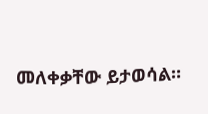መለቀቃቸው ይታወሳል።